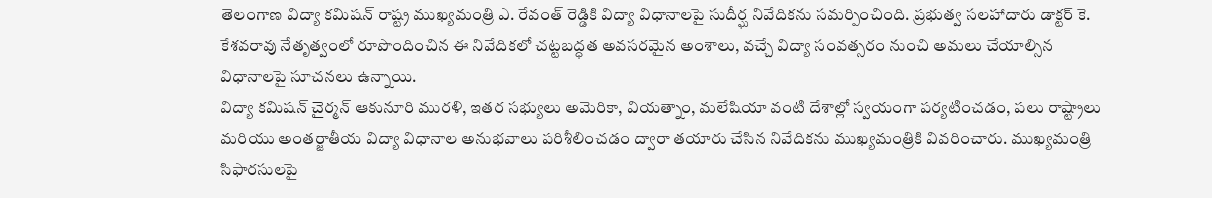తెలంగాణ విద్యా కమిషన్ రాష్ట్ర ముఖ్యమంత్రి ఎ. రేవంత్ రెడ్డికి విద్యా విధానాలపై సుదీర్ఘ నివేదికను సమర్పించింది. ప్రభుత్వ సలహాదారు డాక్టర్ కె. కేశవరావు నేతృత్వంలో రూపొందించిన ఈ నివేదికలో చట్టబద్ధత అవసరమైన అంశాలు, వచ్చే విద్యా సంవత్సరం నుంచి అమలు చేయాల్సిన విధానాలపై సూచనలు ఉన్నాయి.
విద్యా కమిషన్ చైర్మన్ ఆకునూరి మురళి, ఇతర సభ్యులు అమెరికా, వియత్నాం, మలేషియా వంటి దేశాల్లో స్వయంగా పర్యటించడం, పలు రాష్ట్రాలు మరియు అంతర్జాతీయ విద్యా విధానాల అనుభవాలు పరిశీలించడం ద్వారా తయారు చేసిన నివేదికను ముఖ్యమంత్రికి వివరించారు. ముఖ్యమంత్రి సిఫారసులపై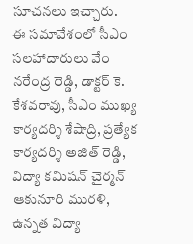సూచనలు ఇచ్చారు.
ఈ సమావేశంలో సీఎం సలహాదారులు వేం నరేంద్ర రెడ్డి, డాక్టర్ కె. కేశవరావు, సీఎం ముఖ్య కార్యదర్శి శేషాద్రి, ప్రత్యేక కార్యదర్శి అజిత్ రెడ్డి, విద్యా కమిషన్ చైర్మన్ ఆకునూరి మురళి, ఉన్నత విద్యా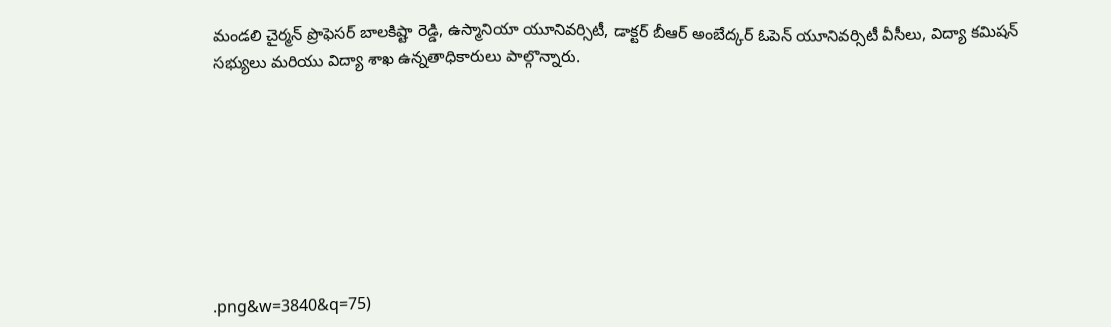మండలి చైర్మన్ ప్రొఫెసర్ బాలకిష్టా రెడ్డి, ఉస్మానియా యూనివర్సిటీ, డాక్టర్ బీఆర్ అంబేద్కర్ ఓపెన్ యూనివర్సిటీ వీసీలు, విద్యా కమిషన్ సభ్యులు మరియు విద్యా శాఖ ఉన్నతాధికారులు పాల్గొన్నారు.








.png&w=3840&q=75)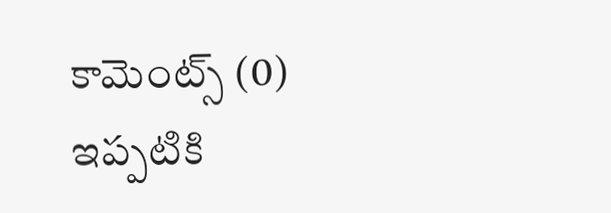కామెంట్స్ (0)
ఇప్పటికి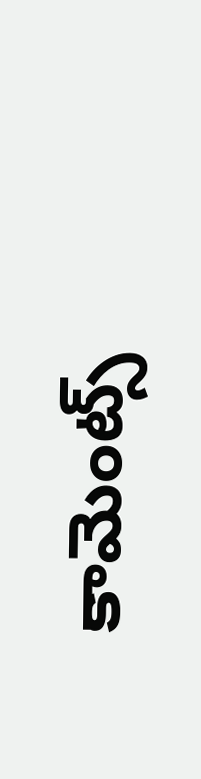కామెంట్స్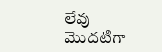లేవు
మొదటిగా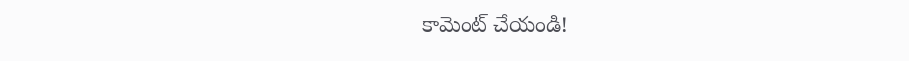కామెంట్ చేయండి!